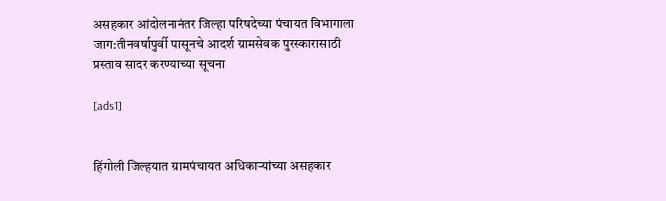असहकार आंदोलनानंतर जिल्हा परिषदेच्या पंचायत विभागाला जाग:तीनवर्षापुर्वी पासूनचे आदर्श ग्रामसेवक पुरस्कारासाठी प्रस्ताव सादर करण्याच्या सूचना

[ads1]


हिंगोली जिल्हयात ग्रामपंचायत अधिकाऱ्यांच्या असहकार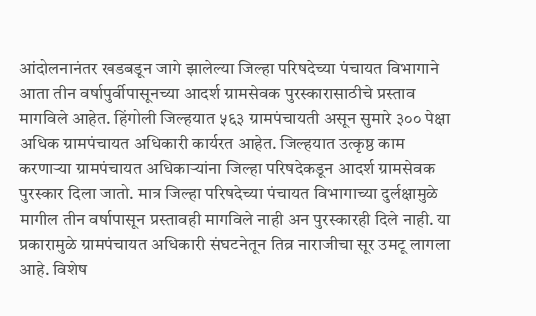आंदोलनानंतर खडबडून जागे झालेल्या जिल्हा परिषदेच्या पंचायत विभागाने आता तीन वर्षापुर्वीपासूनच्या आदर्श ग्रामसेवक पुरस्कारासाठीचे प्रस्ताव मागविले आहेत. हिंगोली जिल्हयात ५६३ ग्रामपंचायती असून सुमारे ३०० पेक्षा अधिक ग्रामपंचायत अधिकारी कार्यरत आहेत. जिल्हयात उत्कृष्ठ काम करणाऱ्या ग्रामपंचायत अधिकाऱ्यांना जिल्हा परिषदेकडून आदर्श ग्रामसेवक पुरस्कार दिला जातो. मात्र जिल्हा परिषदेच्या पंचायत विभागाच्या दुर्लक्षामुळे मागील तीन वर्षापासून प्रस्तावही मागविले नाही अन पुरस्कारही दिले नाही. या प्रकारामुळे ग्रामपंचायत अधिकारी संघटनेतून तिव्र नाराजीचा सूर उमटू लागला आहे. विशेष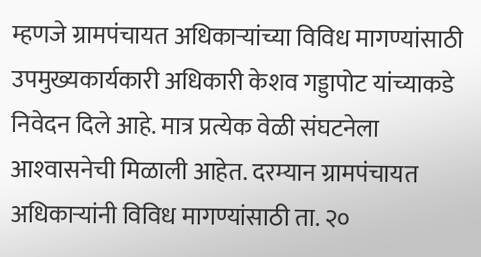म्हणजे ग्रामपंचायत अधिकाऱ्यांच्या विविध मागण्यांसाठी उपमुख्यकार्यकारी अधिकारी केशव गड्डापोट यांच्याकडे निवेदन दिले आहे. मात्र प्रत्येक वेळी संघटनेला आश्‍वासनेची मिळाली आहेत. दरम्यान ग्रामपंचायत अधिकाऱ्यांनी विविध मागण्यांसाठी ता. २०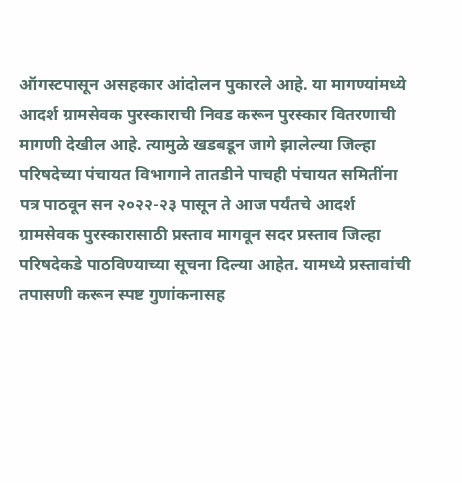ऑगस्टपासून असहकार आंदोलन पुकारले आहे. या मागण्यांमध्ये आदर्श ग्रामसेवक पुरस्काराची निवड करून पुरस्कार वितरणाची मागणी देखील आहे. त्यामुळे खडबडून जागे झालेल्या जिल्हा परिषदेच्या पंचायत विभागाने तातडीने पाचही पंचायत समितींना पत्र पाठवून सन २०२२-२३ पासून ते आज पर्यंतचे आदर्श ग्रामसेवक पुरस्कारासाठी प्रस्ताव मागवून सदर प्रस्ताव जिल्हा परिषदेकडे पाठविण्याच्या सूचना दिल्या आहेत. यामध्ये प्रस्तावांची तपासणी करून स्पष्ट गुणांकनासह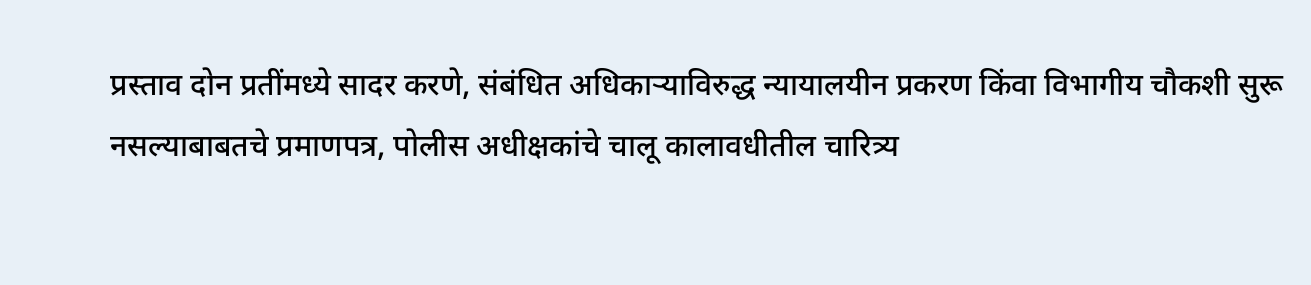प्रस्ताव दोन प्रतींमध्ये सादर करणे, संबंधित अधिकाऱ्याविरुद्ध न्यायालयीन प्रकरण किंवा विभागीय चौकशी सुरू नसल्याबाबतचे प्रमाणपत्र, पोलीस अधीक्षकांचे चालू कालावधीतील चारित्र्य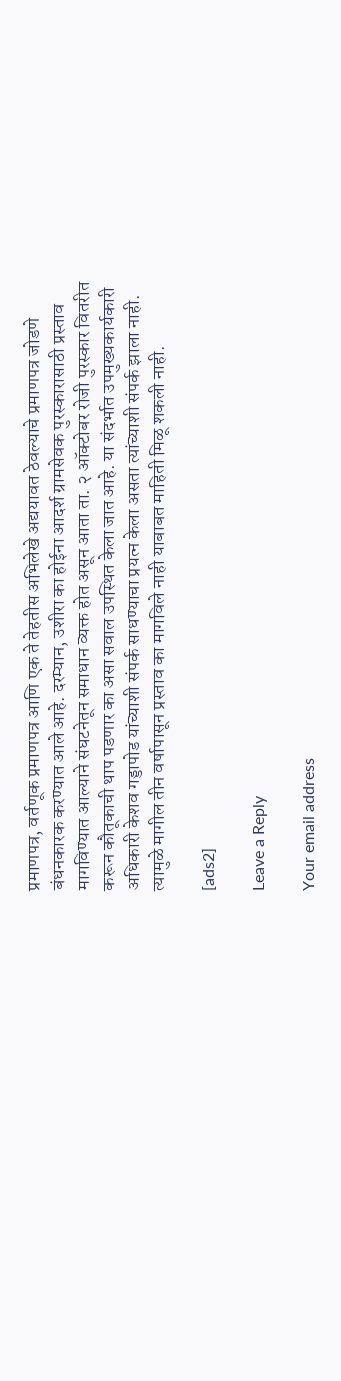प्रमाणपत्र, वर्तणूक प्रमाणपत्र आणि एक ते तेहतीस अभिलेखे अद्ययावत ठेवल्याचे प्रमाणपत्र जोडणे बंधनकारक करण्यात आले आहे. दरम्यान, उशीरा का होईना आदर्श ग्रामसेवक पुरस्कारासाठी प्रस्ताव मागविण्यात आल्याने संघटनेतून समाधान व्यक्त होत असून आता ता. २ ऑक्टोबर रोजी पुरस्कार वितरीत करून कौतूकाची थाप पडणार का असा सवाल उपस्थित केला जात आहे. या संदर्भात उपमुख्यकार्यकारी अधिकारी केशव गड्डापोड यांच्याशी संपर्क साधण्याचा प्रयत्न केला असता त्यांच्याशी संपर्क झाला नाही. त्यामुळे मागील तीन वर्षापासून प्रस्ताव का मागविले नाही याबाबत माहिती मिळू शकली नाही.

[ads2]

Leave a Reply

Your email address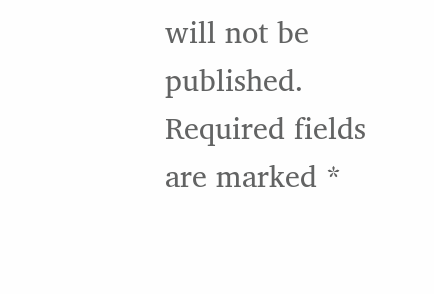will not be published. Required fields are marked *